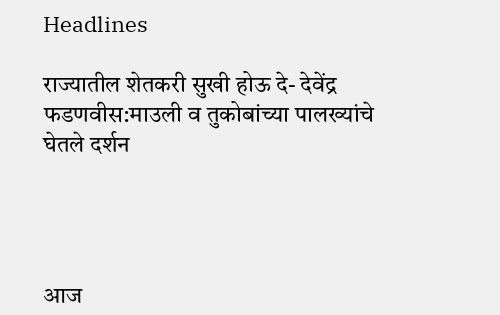Headlines

राज्यातील शेतकरी सुखी होऊ दे- देवेंद्र फडणवीस:माउली व तुकोबांच्या पालख्यांचे घेतले दर्शन




आज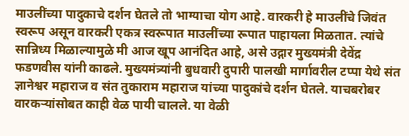माउलींच्या पादुकाचे दर्शन घेतले तो भाग्याचा योग आहे. वारकरी हे माउलींचे जिवंत स्वरूप असून वारकरी एकत्र स्वरूपात माउलींच्या रूपात पाहायला मिळतात. त्यांचे सान्निध्य मिळाल्यामुळे मी आज खूप आनंदित आहे, असे उद्गार मुख्यमंत्री देवेंद्र फडणवीस यांनी काढले. मुख्यमंत्र्यांनी बुधवारी दुपारी पालखी मार्गावरील टप्पा येथे संत ज्ञानेश्वर महाराज व संत तुकाराम महाराज यांच्या पादुकांचे दर्शन घेतले. याचबरोबर वारकऱ्यांसोबत काही वेळ पायी चालले. या वेळी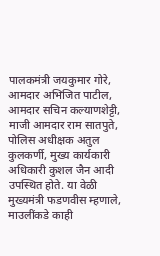पालकमंत्री जयकुमार गोरे, आमदार अभिजित पाटील, आमदार सचिन कल्याणशेट्टी, माजी आमदार राम सातपुते, पोलिस अधीक्षक अतुल कुलकर्णी, मुख्य कार्यकारी अधिकारी कुशल जैन आदी उपस्थित होते. या वेळी मुख्यमंत्री फडणवीस म्हणाले, माउलींकडे काही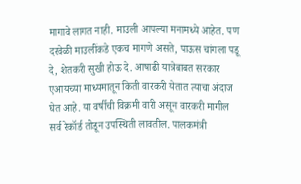मागावे लागत नाही. माउली आपल्या मनामध्ये आहेत. पण दरवेळी माउलींकडे एकच मागणे असते, पाऊस चांगला पडू दे, शेतकरी सुखी होऊ दे. आषाढी यात्रेबाबत सरकार एआयच्या माध्यमातून किती वारकरी येतात त्याचा अंदाज घेत आहे. या वर्षीची विक्रमी वारी असून वारकरी मागील सर्व रेकॉर्ड तोडून उपस्थिती लावतील. पालकमंत्री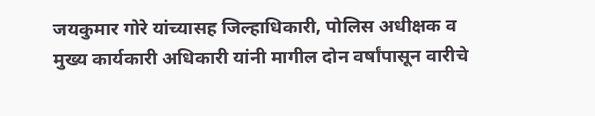जयकुमार गोरे यांच्यासह जिल्हाधिकारी, पोलिस अधीक्षक व मुख्य कार्यकारी अधिकारी यांनी मागील दोन वर्षांपासून वारीचे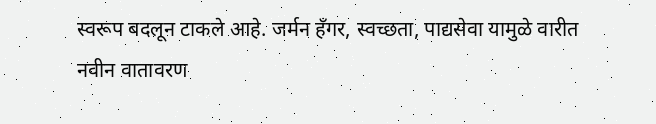स्वरूप बदलून टाकले आहे. जर्मन हँगर, स्वच्छता, पाद्यसेवा यामुळे वारीत नवीन वातावरण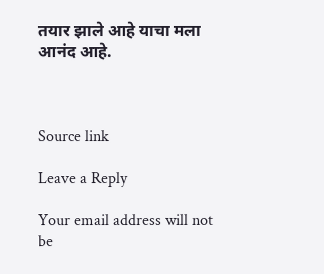तयार झाले आहे याचा मला आनंद आहे.



Source link

Leave a Reply

Your email address will not be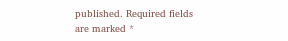published. Required fields are marked *